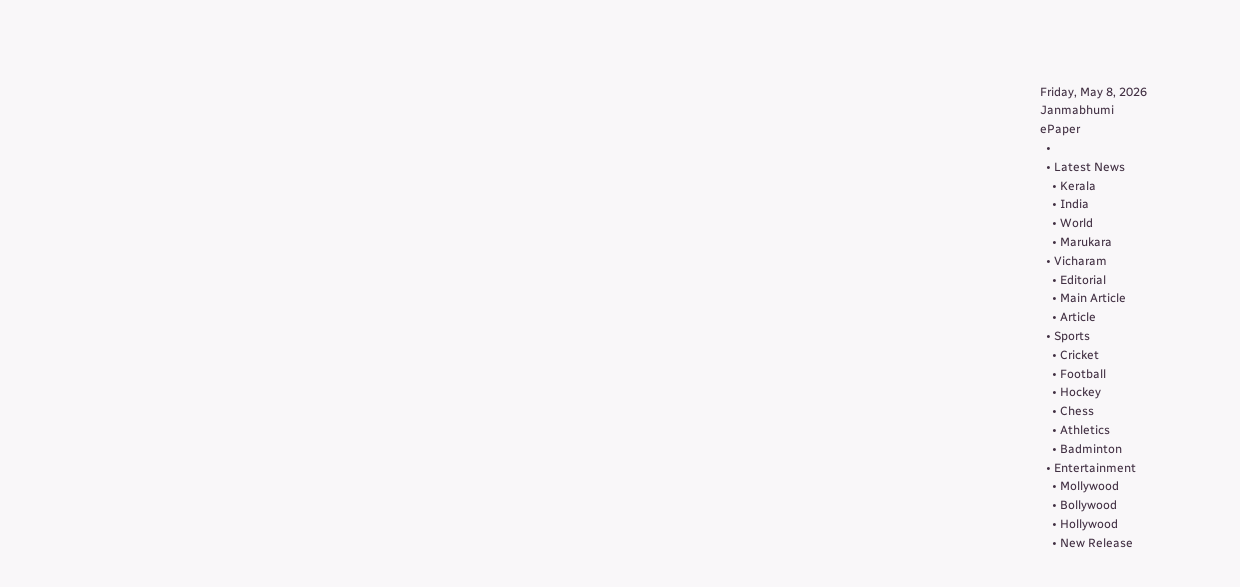Friday, May 8, 2026
Janmabhumi
ePaper
  •
  • Latest News
    • Kerala
    • India
    • World
    • Marukara
  • Vicharam
    • Editorial
    • Main Article
    • Article
  • Sports
    • Cricket
    • Football
    • Hockey
    • Chess
    • Athletics
    • Badminton
  • Entertainment
    • Mollywood
    • Bollywood
    • Hollywood
    • New Release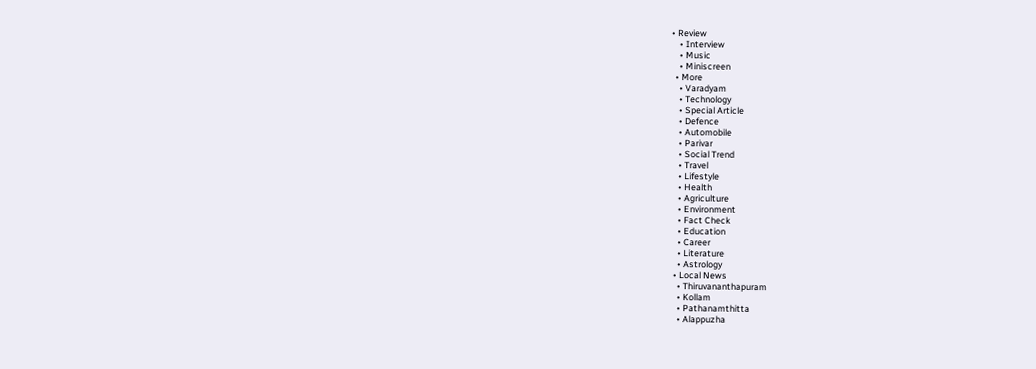• Review
    • Interview
    • Music
    • Miniscreen
  • More
    • Varadyam
    • Technology
    • Special Article
    • Defence
    • Automobile
    • Parivar
    • Social Trend
    • Travel
    • Lifestyle
    • Health
    • Agriculture
    • Environment
    • Fact Check
    • Education
    • Career
    • Literature
    • Astrology
  • Local News
    • Thiruvananthapuram
    • Kollam
    • Pathanamthitta
    • Alappuzha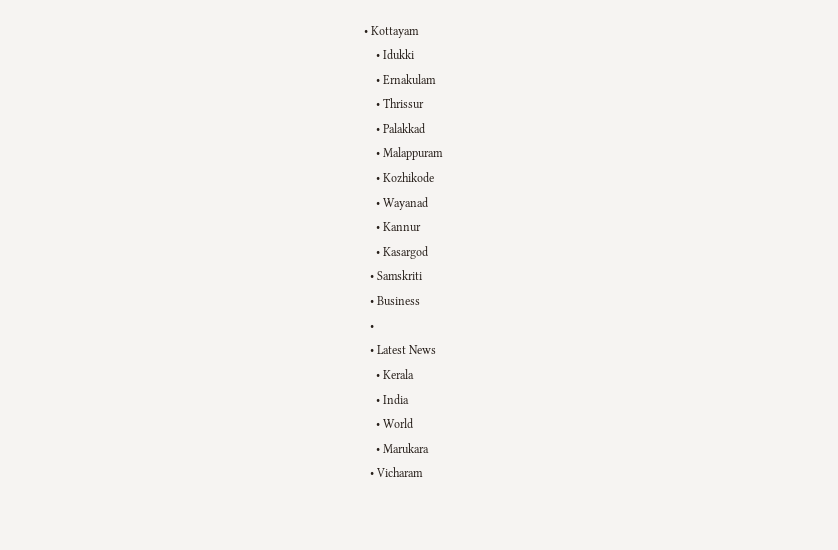• Kottayam
    • Idukki
    • Ernakulam
    • Thrissur
    • Palakkad
    • Malappuram
    • Kozhikode
    • Wayanad
    • Kannur
    • Kasargod
  • Samskriti
  • Business
  •
  • Latest News
    • Kerala
    • India
    • World
    • Marukara
  • Vicharam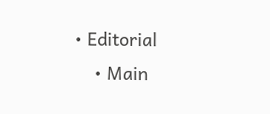• Editorial
    • Main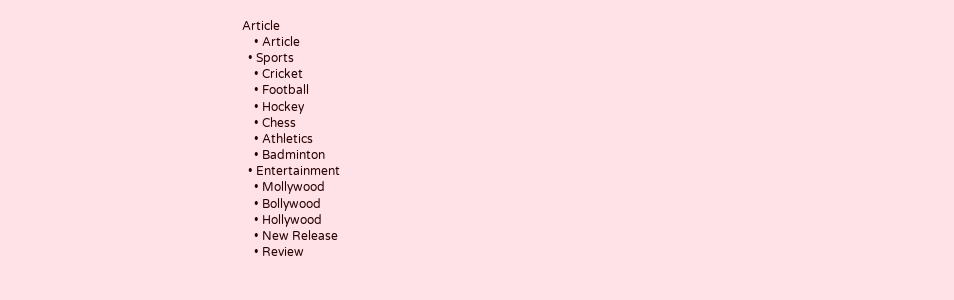Article
    • Article
  • Sports
    • Cricket
    • Football
    • Hockey
    • Chess
    • Athletics
    • Badminton
  • Entertainment
    • Mollywood
    • Bollywood
    • Hollywood
    • New Release
    • Review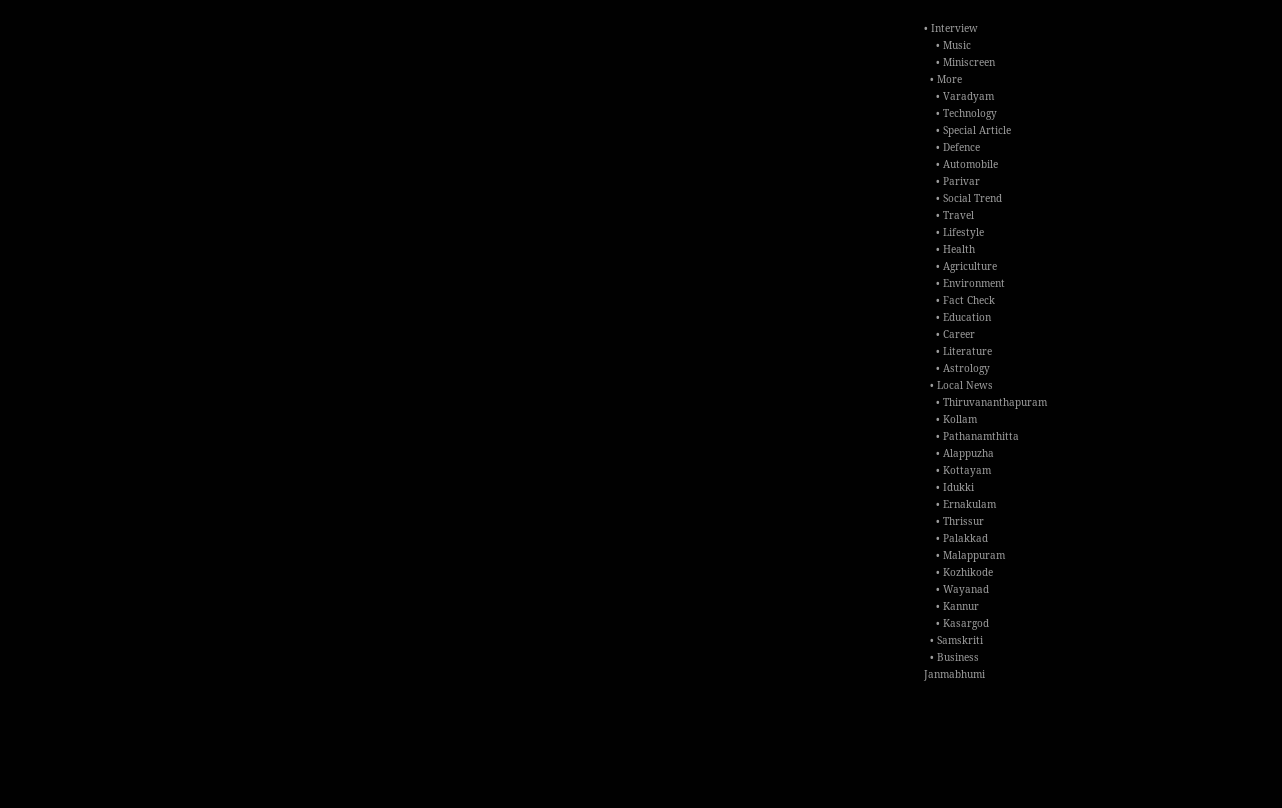• Interview
    • Music
    • Miniscreen
  • More
    • Varadyam
    • Technology
    • Special Article
    • Defence
    • Automobile
    • Parivar
    • Social Trend
    • Travel
    • Lifestyle
    • Health
    • Agriculture
    • Environment
    • Fact Check
    • Education
    • Career
    • Literature
    • Astrology
  • Local News
    • Thiruvananthapuram
    • Kollam
    • Pathanamthitta
    • Alappuzha
    • Kottayam
    • Idukki
    • Ernakulam
    • Thrissur
    • Palakkad
    • Malappuram
    • Kozhikode
    • Wayanad
    • Kannur
    • Kasargod
  • Samskriti
  • Business
Janmabhumi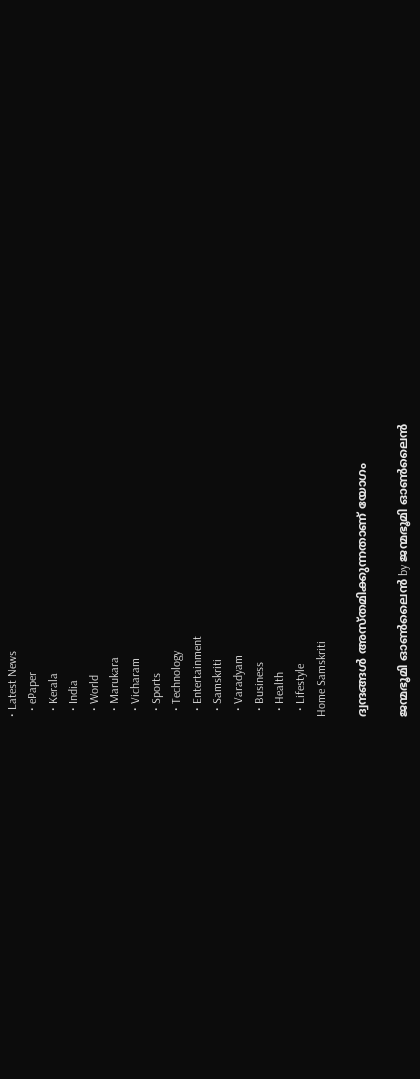• Latest News
  • ePaper
  • Kerala
  • India
  • World
  • Marukara
  • Vicharam
  • Sports
  • Technology
  • Entertainment
  • Samskriti
  • Varadyam
  • Business
  • Health
  • Lifestyle
Home Samskriti

ദ്വന്ദങ്ങള്‍ അസ്തമിക്കുന്നതാണ് യോഗം

ജന്മഭൂമി ഓണ്‍ലൈന്‍ by ജന്മഭൂമി ഓണ്‍ലൈന്‍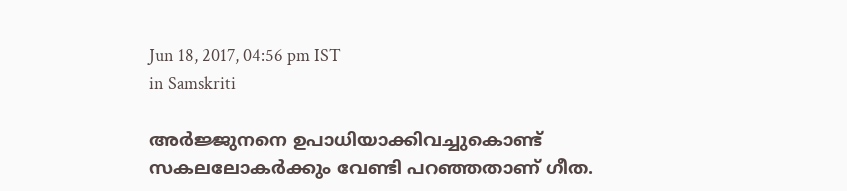Jun 18, 2017, 04:56 pm IST
in Samskriti

അര്‍ജ്ജുനനെ ഉപാധിയാക്കിവച്ചുകൊണ്ട് സകലലോകര്‍ക്കും വേണ്ടി പറഞ്ഞതാണ് ഗീത.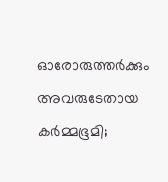ഓരോരുത്തര്‍ക്കും അവരുടേതായ കര്‍മ്മഭൂമി;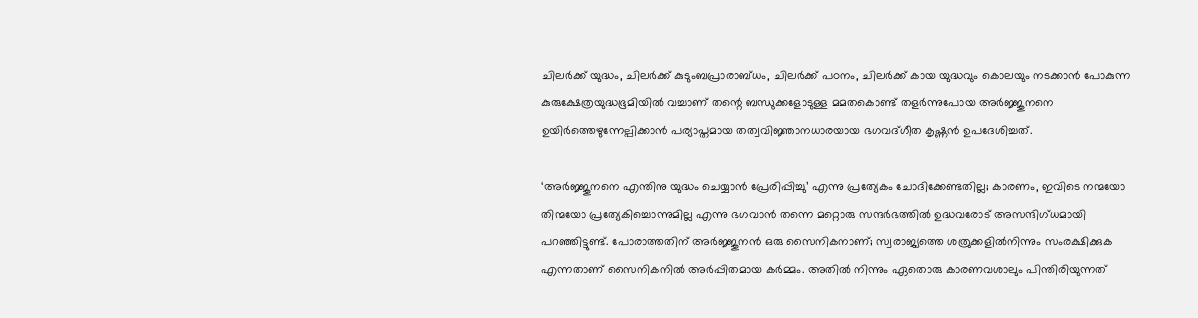ചിലര്‍ക്ക് യുദ്ധം, ചിലര്‍ക്ക് കുടുംബപ്രാരാബ്ധം, ചിലര്‍ക്ക് പഠനം, ചിലര്‍ക്ക് കായ യുദ്ധവും കൊലയും നടക്കാന്‍ പോകുന്ന കുരുക്ഷേത്രയുദ്ധഭൂമിയില്‍ വച്ചാണ് തന്റെ ബന്ധുക്കളോടുള്ള മമതകൊണ്ട് തളര്‍ന്നുപോയ അര്‍ജ്ജുനനെ ഉയിര്‍ത്തെഴുന്നേല്പിക്കാന്‍ പര്യാപ്തമായ തത്വവിജ്ഞാനധാരയായ ഭഗവദ്ഗീത കൃഷ്ണന്‍ ഉപദേശിച്ചത്.

‘അര്‍ജ്ജുനനെ എന്തിനു യുദ്ധം ചെയ്യാന്‍ പ്രേരിപ്പിച്ചു’ എന്നു പ്രത്യേകം ചോദിക്കേണ്ടതില്ല; കാരണം, ഇവിടെ നന്മയോ തിന്മയോ പ്രത്യേകിച്ചൊന്നുമില്ല എന്നു ഭഗവാന്‍ തന്നെ മറ്റൊരു സന്ദര്‍ഭത്തില്‍ ഉദ്ധവരോട് അസന്ദിഗ്ധമായി പറഞ്ഞിട്ടുണ്ട്. പോരാത്തതിന് അര്‍ജ്ജുനന്‍ ഒരു സൈനികനാണ്; സ്വരാജ്യത്തെ ശത്രുക്കളില്‍നിന്നും സംരക്ഷിക്കുക എന്നതാണ് സൈനികനില്‍ അര്‍പ്പിതമായ കര്‍മ്മം. അതില്‍ നിന്നും ഏതൊരു കാരണവശാലും പിന്തിരിയുന്നത്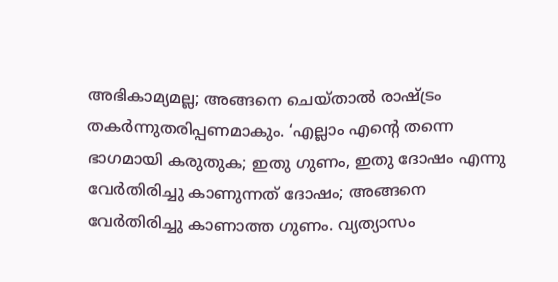അഭികാമ്യമല്ല; അങ്ങനെ ചെയ്താല്‍ രാഷ്‌ട്രം തകര്‍ന്നുതരിപ്പണമാകും. ‘എല്ലാം എന്റെ തന്നെ ഭാഗമായി കരുതുക; ഇതു ഗുണം, ഇതു ദോഷം എന്നു വേര്‍തിരിച്ചു കാണുന്നത് ദോഷം; അങ്ങനെ വേര്‍തിരിച്ചു കാണാത്ത ഗുണം. വ്യത്യാസം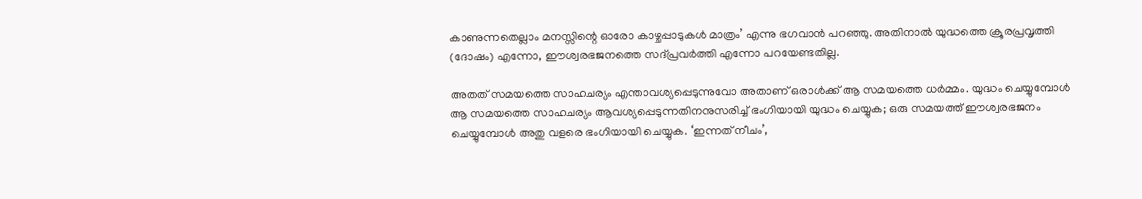കാണുന്നതെല്ലാം മനസ്സിന്റെ ഓരോ കാഴ്ചപ്പാടുകള്‍ മാത്രം’ എന്നു ഭഗവാന്‍ പറഞ്ഞു. അതിനാല്‍ യുദ്ധത്തെ ക്രൂരപ്രവൃത്തി (ദോഷം) എന്നോ, ഈശ്വരഭജനത്തെ സദ്പ്രവര്‍ത്തി എന്നോ പറയേണ്ടതില്ല.

അതത് സമയത്തെ സാഹചര്യം എന്താവശ്യപ്പെടുന്നുവോ അതാണ് ഒരാള്‍ക്ക് ആ സമയത്തെ ധര്‍മ്മം. യുദ്ധം ചെയ്യുമ്പോള്‍ ആ സമയത്തെ സാഹചര്യം ആവശ്യപ്പെടുന്നതിനനുസരിച്ച് ഭംഗിയായി യുദ്ധം ചെയ്യുക; ഒരു സമയത്ത് ഈശ്വരഭജനം ചെയ്യുമ്പോള്‍ അതു വളരെ ഭംഗിയായി ചെയ്യുക. ‘ഇന്നത് നീചം’,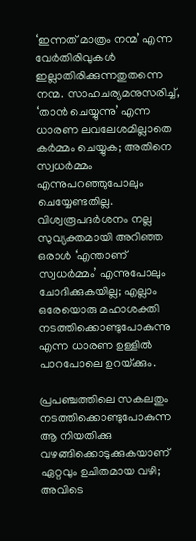‘ഇന്നത് മാത്രം നന്മ’ എന്ന വേര്‍തിരിവുകള്‍ ഇല്ലാതിരിക്കുന്നതുതന്നെ നന്മ. സാഹചര്യമനുസരിച്ച്, ‘താന്‍ ചെയ്യുന്നു’ എന്ന ധാരണ ലവലേശമില്ലാതെ കര്‍മ്മം ചെയ്യുക; അതിനെ സ്വധര്‍മ്മം എന്നുപറഞ്ഞുപോലും ചെയ്യേണ്ടതില്ല. വിശ്വരൂപദര്‍ശനം നല്ല സുവ്യക്തമായി അറിഞ്ഞ ഒരാള്‍ ‘എന്താണ് സ്വധര്‍മ്മം’ എന്നുപോലും ചോദിക്കുകയില്ല; എല്ലാം ഒരേയൊരു മഹാശക്തി നടത്തിക്കൊണ്ടുപോകുന്നു എന്ന ധാരണ ഉള്ളില്‍ പാറപോലെ ഉറയ്‌ക്കും.

പ്രപഞ്ചത്തിലെ സകലതും നടത്തിക്കൊണ്ടുപോകുന്ന ആ നിയതിക്കു വഴങ്ങിക്കൊടുക്കുകയാണ് ഏറ്റവും ഉചിതമായ വഴി; അവിടെ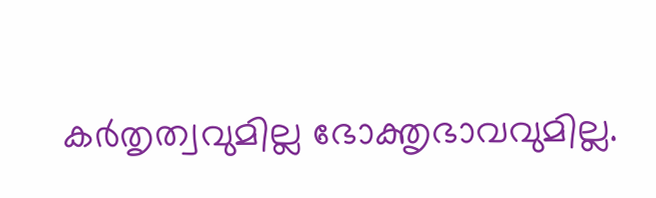കര്‍തൃത്വവുമില്ല ഭോക്തൃഭാവവുമില്ല.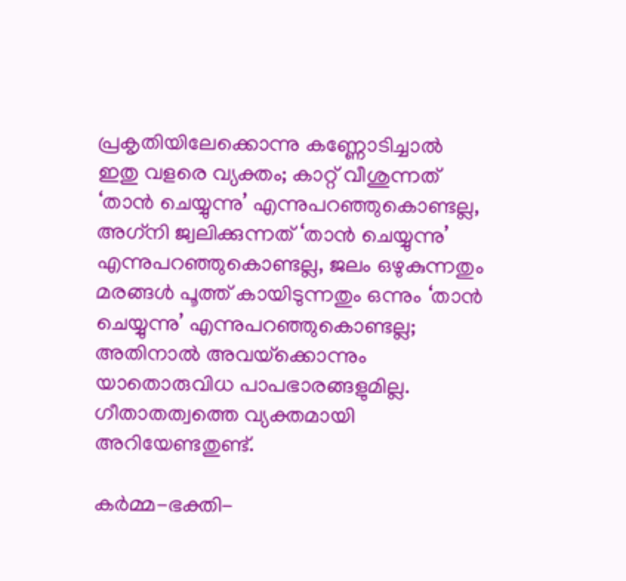പ്രകൃതിയിലേക്കൊന്നു കണ്ണോടിച്ചാല്‍ ഇതു വളരെ വ്യക്തം; കാറ്റ് വീശുന്നത് ‘താന്‍ ചെയ്യുന്നു’ എന്നുപറഞ്ഞുകൊണ്ടല്ല, അഗ്‌നി ജ്വലിക്കുന്നത് ‘താന്‍ ചെയ്യുന്നു’ എന്നുപറഞ്ഞുകൊണ്ടല്ല, ജലം ഒഴുകുന്നതും മരങ്ങള്‍ പൂത്ത് കായിടുന്നതും ഒന്നും ‘താന്‍ ചെയ്യുന്നു’ എന്നുപറഞ്ഞുകൊണ്ടല്ല; അതിനാല്‍ അവയ്‌ക്കൊന്നും യാതൊരുവിധ പാപഭാരങ്ങളുമില്ല. ഗീതാതത്വത്തെ വ്യക്തമായി അറിയേണ്ടതുണ്ട്.

കര്‍മ്മ-ഭക്തി-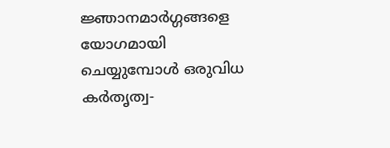ജ്ഞാനമാര്‍ഗ്ഗങ്ങളെ യോഗമായി ചെയ്യുമ്പോള്‍ ഒരുവിധ കര്‍തൃത്വ-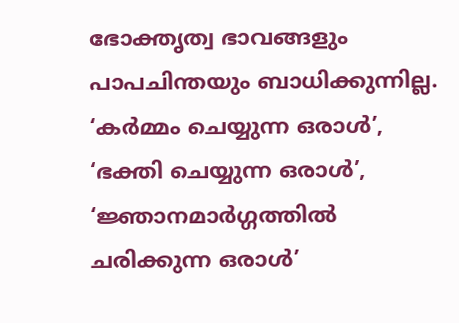ഭോക്തൃത്വ ഭാവങ്ങളും പാപചിന്തയും ബാധിക്കുന്നില്ല. ‘കര്‍മ്മം ചെയ്യുന്ന ഒരാള്‍’, ‘ഭക്തി ചെയ്യുന്ന ഒരാള്‍’, ‘ജ്ഞാനമാര്‍ഗ്ഗത്തില്‍ ചരിക്കുന്ന ഒരാള്‍’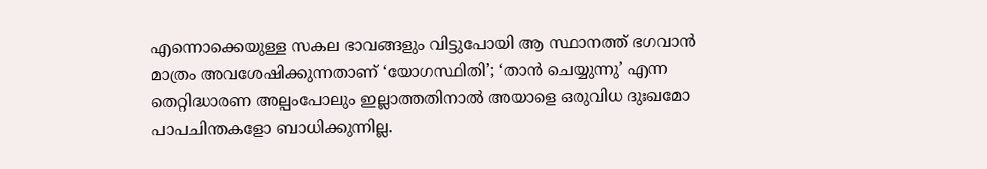എന്നൊക്കെയുള്ള സകല ഭാവങ്ങളും വിട്ടുപോയി ആ സ്ഥാനത്ത് ഭഗവാന്‍ മാത്രം അവശേഷിക്കുന്നതാണ് ‘യോഗസ്ഥിതി’; ‘താന്‍ ചെയ്യുന്നു’ എന്ന തെറ്റിദ്ധാരണ അല്പംപോലും ഇല്ലാത്തതിനാല്‍ അയാളെ ഒരുവിധ ദുഃഖമോ പാപചിന്തകളോ ബാധിക്കുന്നില്ല.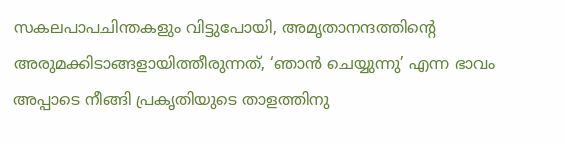സകലപാപചിന്തകളും വിട്ടുപോയി, അമൃതാനന്ദത്തിന്റെ അരുമക്കിടാങ്ങളായിത്തീരുന്നത്, ‘ഞാന്‍ ചെയ്യുന്നു’ എന്ന ഭാവം അപ്പാടെ നീങ്ങി പ്രകൃതിയുടെ താളത്തിനു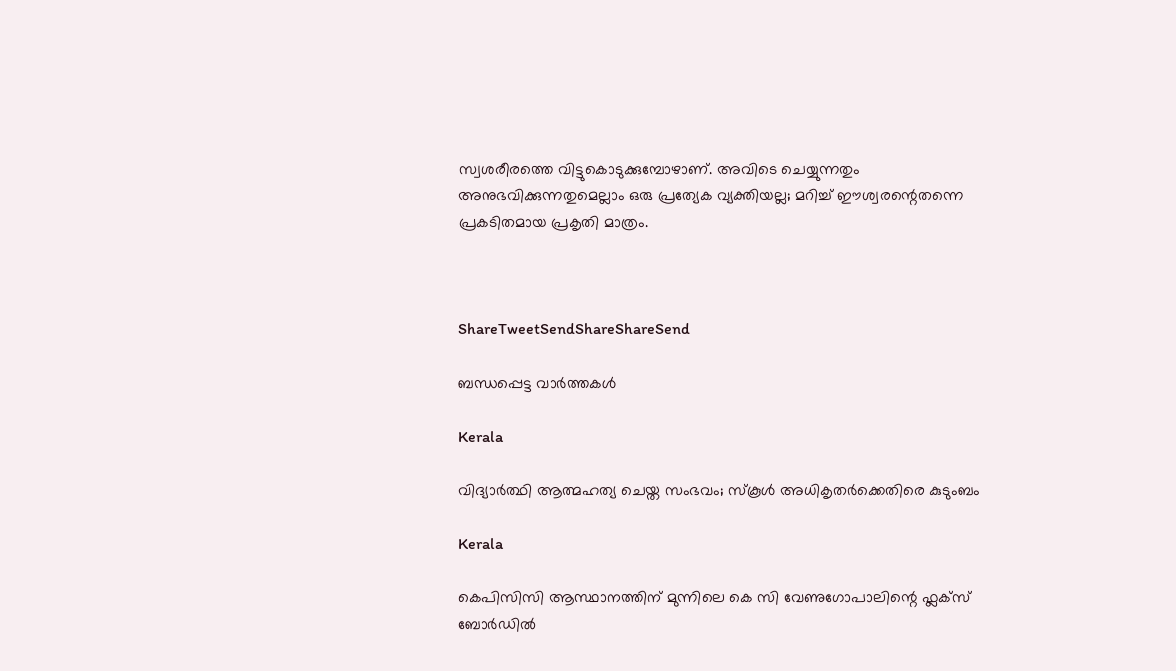സ്വശരീരത്തെ വിട്ടുകൊടുക്കുമ്പോഴാണ്. അവിടെ ചെയ്യുന്നതും അനുഭവിക്കുന്നതുമെല്ലാം ഒരു പ്രത്യേക വ്യക്തിയല്ല; മറിച്ച് ഈശ്വരന്റെതന്നെ പ്രകടിതമായ പ്രകൃതി മാത്രം.



ShareTweetSendShareShareSend

ബന്ധപ്പെട്ട വാര്‍ത്തകള്‍

Kerala

വിദ്യാര്‍ത്ഥി ആത്മഹത്യ ചെയ്ത സംഭവം; സ്‌കൂള്‍ അധികൃതര്‍ക്കെതിരെ കുടുംബം

Kerala

കെപിസിസി ആസ്ഥാനത്തിന് മുന്നിലെ കെ സി വേണുഗോപാലിന്റെ ഫ്ലക്സ് ബോർഡിൽ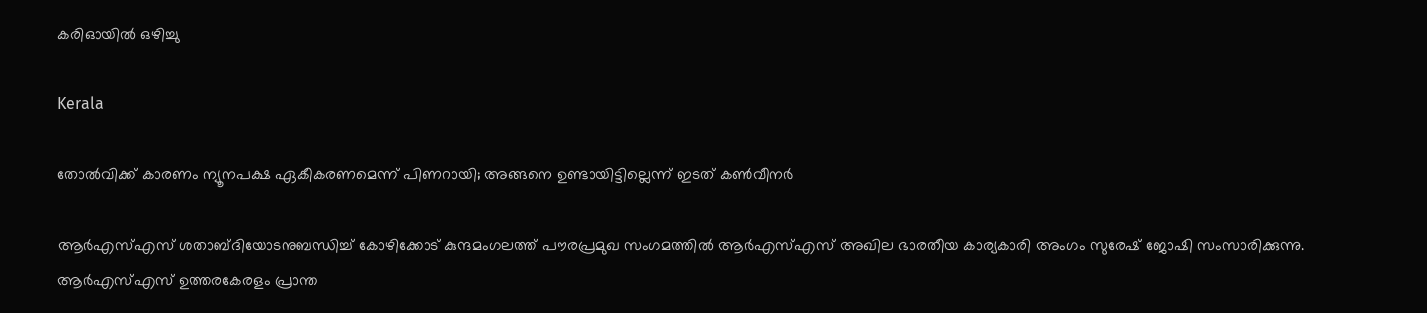കരിഓയിൽ ഒഴിച്ചു

Kerala

തോല്‍വിക്ക് കാരണം ന്യൂനപക്ഷ ഏകീകരണമെന്ന് പിണറായി; അങ്ങനെ ഉണ്ടായിട്ടില്ലെന്ന് ഇടത് കണ്‍വീനര്‍

ആര്‍എസ്എസ് ശതാബ്ദിയോടനുബന്ധിച്ച് കോഴിക്കോട് കുന്ദമംഗലത്ത് പൗരപ്രമുഖ സംഗമത്തില്‍ ആര്‍എസ്എസ് അഖില ഭാരതീയ കാര്യകാരി അംഗം സുരേഷ് ജോഷി സംസാരിക്കുന്നു. ആര്‍എസ്എസ് ഉത്തരകേരളം പ്രാന്ത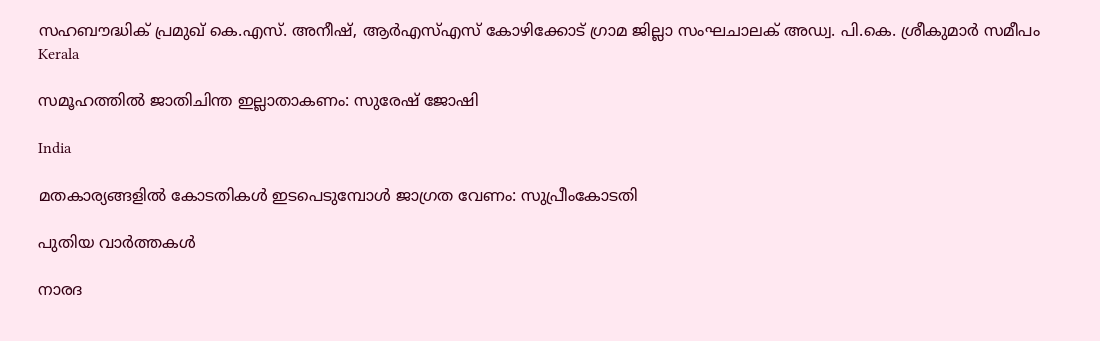സഹബൗദ്ധിക് പ്രമുഖ് കെ.എസ്. അനീഷ്, ആര്‍എസ്എസ് കോഴിക്കോട് ഗ്രാമ ജില്ലാ സംഘചാലക് അഡ്വ. പി.കെ. ശ്രീകുമാര്‍ സമീപം
Kerala

സമൂഹത്തില്‍ ജാതിചിന്ത ഇല്ലാതാകണം: സുരേഷ് ജോഷി

India

മതകാര്യങ്ങളില്‍ കോടതികള്‍ ഇടപെടുമ്പോള്‍ ജാഗ്രത വേണം: സുപ്രീംകോടതി

പുതിയ വാര്‍ത്തകള്‍

നാരദ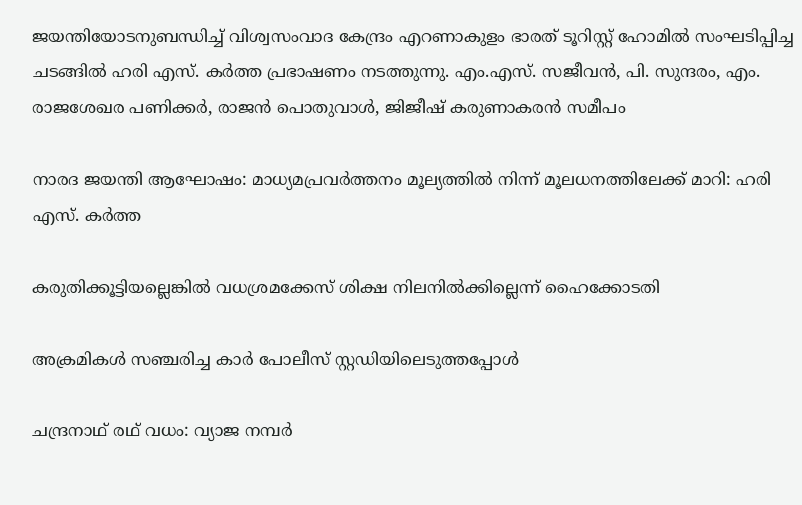ജയന്തിയോടനുബന്ധിച്ച് വിശ്വസംവാദ കേന്ദ്രം എറണാകുളം ഭാരത് ടൂറിസ്റ്റ് ഹോമില്‍ സംഘടിപ്പിച്ച ചടങ്ങില്‍ ഹരി എസ്. കര്‍ത്ത പ്രഭാഷണം നടത്തുന്നു. എം.എസ്. സജീവന്‍, പി. സുന്ദരം, എം. രാജശേഖര പണിക്കര്‍, രാജന്‍ പൊതുവാള്‍, ജിജീഷ് കരുണാകരന്‍ സമീപം

നാരദ ജയന്തി ആഘോഷം: മാധ്യമപ്രവര്‍ത്തനം മൂല്യത്തില്‍ നിന്ന് മൂലധനത്തിലേക്ക് മാറി: ഹരി എസ്. കര്‍ത്ത

കരുതിക്കൂട്ടിയല്ലെങ്കില്‍ വധശ്രമക്കേസ് ശിക്ഷ നിലനില്‍ക്കില്ലെന്ന് ഹൈക്കോടതി

അക്രമികള്‍ സഞ്ചരിച്ച കാര്‍ പോലീസ് സ്റ്റഡിയിലെടുത്തപ്പോള്‍

ചന്ദ്രനാഥ് രഥ് വധം: വ്യാജ നമ്പര്‍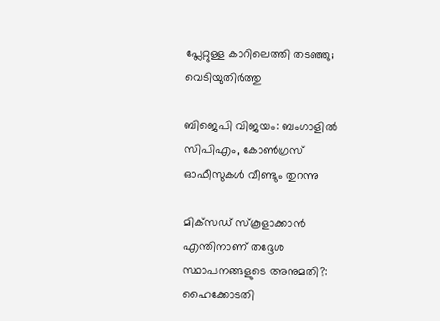പ്ലേറ്റുള്ള കാറിലെത്തി തടഞ്ഞു; വെടിയുതിര്‍ത്തു

ബിജെപി വിജയം: ബംഗാളില്‍ സിപിഎം, കോണ്‍ഗ്രസ് ഓഫീസുകള്‍ വീണ്ടും തുറന്നു

മിക്‌സഡ് സ്‌കൂളാക്കാന്‍ എന്തിനാണ് തദ്ദേശ സ്ഥാപനങ്ങളുടെ അനുമതി?: ഹൈക്കോടതി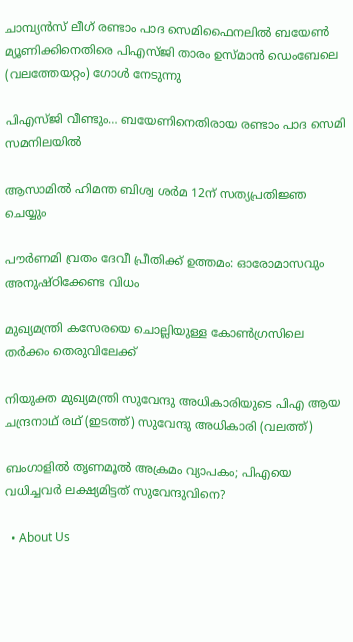ചാമ്പ്യന്‍സ് ലീഗ് രണ്ടാം പാദ സെമിഫൈനലില്‍ ബയേണ്‍ മ്യൂണിക്കിനെതിരെ പിഎസ്ജി താരം ഉസ്മാന്‍ ഡെംബേലെ
(വലത്തേയറ്റം) ഗോള്‍ നേടുന്നു

പിഎസ്ജി വീണ്ടും… ബയേണിനെതിരായ രണ്ടാം പാദ സെമി സമനിലയില്‍

ആസാമില്‍ ഹിമന്ത ബിശ്വ ശര്‍മ 12ന് സത്യപ്രതിജ്ഞ ചെയ്യും

പൗര്‍ണമി വ്രതം ദേവീ പ്രീതിക്ക് ഉത്തമം: ഓരോമാസവും അനുഷ്ഠിക്കേണ്ട വിധം

മുഖ്യമന്ത്രി കസേരയെ ചൊല്ലിയുള്ള കോണ്‍ഗ്രസിലെ തര്‍ക്കം തെരുവിലേക്ക്

നിയുക്ത മുഖ്യമന്ത്രി സുവേന്ദു അധികാരിയുടെ പിഎ ആയ ചന്ദ്രനാഥ് രഥ് (ഇടത്ത്) സുവേന്ദു അധികാരി (വലത്ത്)

ബംഗാളില്‍ തൃണമൂല്‍ അക്രമം വ്യാപകം; പിഎയെ വധിച്ചവര്‍ ലക്ഷ്യമിട്ടത് സുവേന്ദുവിനെ?

  • About Us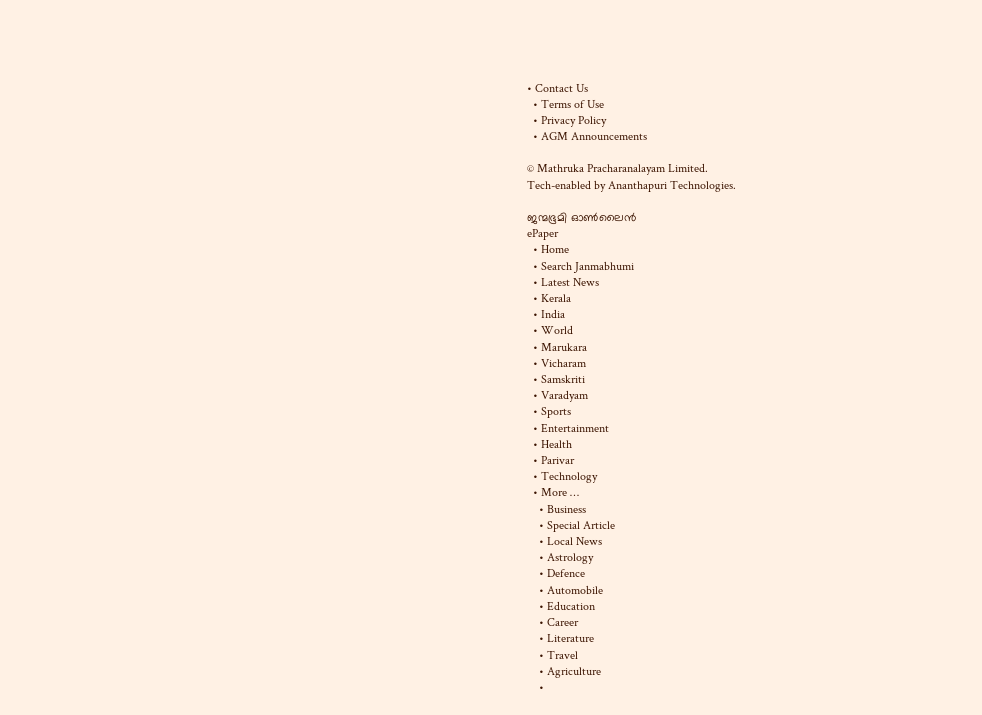• Contact Us
  • Terms of Use
  • Privacy Policy
  • AGM Announcements

© Mathruka Pracharanalayam Limited.
Tech-enabled by Ananthapuri Technologies.

ജന്മഭൂമി ഓണ്‍ലൈന്‍
ePaper
  • Home
  • Search Janmabhumi
  • Latest News
  • Kerala
  • India
  • World
  • Marukara
  • Vicharam
  • Samskriti
  • Varadyam
  • Sports
  • Entertainment
  • Health
  • Parivar
  • Technology
  • More …
    • Business
    • Special Article
    • Local News
    • Astrology
    • Defence
    • Automobile
    • Education
    • Career
    • Literature
    • Travel
    • Agriculture
    •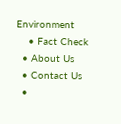Environment
    • Fact Check
  • About Us
  • Contact Us
  •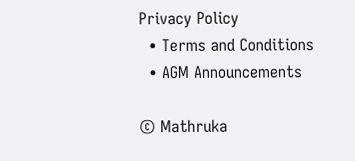Privacy Policy
  • Terms and Conditions
  • AGM Announcements

© Mathruka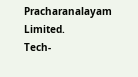Pracharanalayam Limited.
Tech-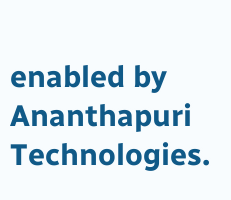enabled by Ananthapuri Technologies.